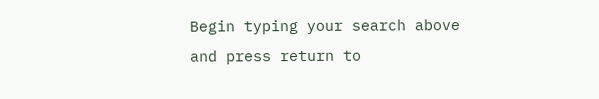Begin typing your search above and press return to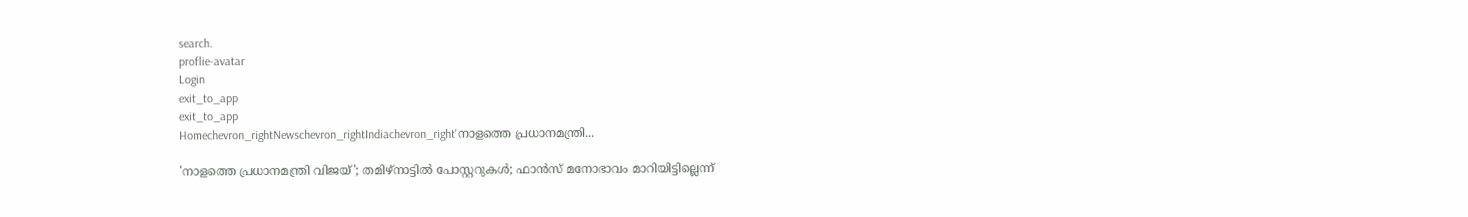search.
proflie-avatar
Login
exit_to_app
exit_to_app
Homechevron_rightNewschevron_rightIndiachevron_right'നാളത്തെ പ്രധാനമന്ത്രി...

'നാളത്തെ പ്രധാനമന്ത്രി വിജയ്'; തമിഴ്‌നാട്ടിൽ പോസ്റ്ററുകൾ; ഫാൻസ് മനോഭാവം മാറിയിട്ടില്ലെന്ന്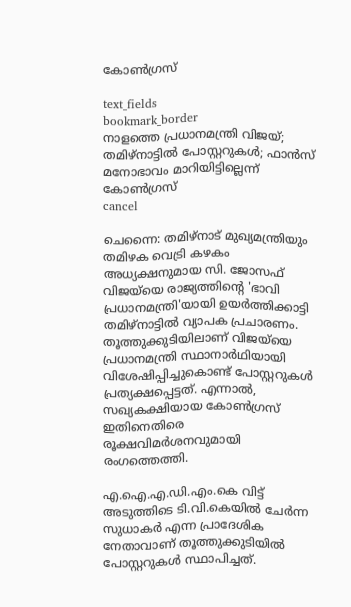കോൺഗ്രസ്

text_fields
bookmark_border
നാളത്തെ പ്രധാനമന്ത്രി വിജയ്; തമിഴ്‌നാട്ടിൽ പോസ്റ്ററുകൾ; ഫാൻസ് മനോഭാവം മാറിയിട്ടില്ലെന്ന് കോൺഗ്രസ്
cancel

ചെന്നൈ: തമിഴ്നാട് മുഖ്യമന്ത്രിയും തമിഴക വെട്രി കഴകം അധ്യക്ഷനുമായ സി. ജോസഫ് വിജയ്‌യെ രാജ്യത്തിന്റെ 'ഭാവി പ്രധാനമന്ത്രി'യായി ഉയർത്തിക്കാട്ടി തമിഴ്‌നാട്ടിൽ വ്യാപക പ്രചാരണം. തൂത്തുക്കുടിയിലാണ് വിജയ്‌യെ പ്രധാനമന്ത്രി സ്ഥാനാർഥിയായി വിശേഷിപ്പിച്ചുകൊണ്ട് പോസ്റ്ററുകൾ പ്രത്യക്ഷപ്പെട്ടത്. എന്നാൽ, സഖ്യകക്ഷിയായ കോൺഗ്രസ് ഇതിനെതിരെ രൂക്ഷവിമർശനവുമായി രംഗത്തെത്തി.

എ.ഐ.എ.ഡി.എം.കെ വിട്ട് അടുത്തിടെ ടി.വി.കെയിൽ ചേർന്ന സുധാകർ എന്ന പ്രാദേശിക നേതാവാണ് തൂത്തുക്കുടിയിൽ പോസ്റ്ററുകൾ സ്ഥാപിച്ചത്.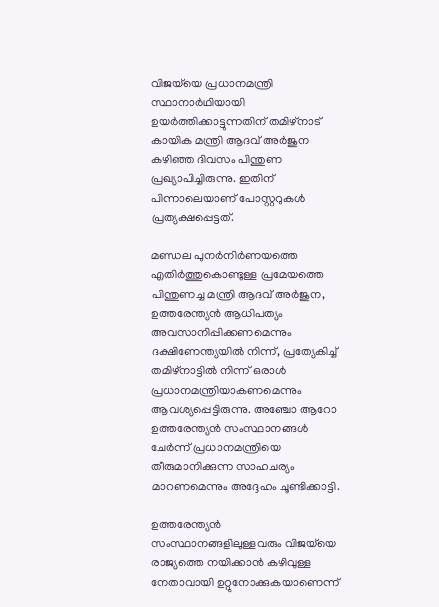വിജയ്‌യെ പ്രധാനമന്ത്രി സ്ഥാനാർഥിയായി ഉയർത്തിക്കാട്ടുന്നതിന് തമിഴ്നാട് കായിക മന്ത്രി ആദവ് അർജുന കഴിഞ്ഞ ദിവസം പിന്തുണ പ്രഖ്യാപിച്ചിരുന്നു. ഇതിന് പിന്നാലെയാണ് പോസ്റ്ററുകൾ പ്രത്യക്ഷപ്പെട്ടത്.

മണ്ഡല പുനർനിർണയത്തെ എതിർത്തുകൊണ്ടുള്ള പ്രമേയത്തെ പിന്തുണച്ച മന്ത്രി ആദവ് അർജുന, ഉത്തരേന്ത്യൻ ആധിപത്യം അവസാനിപ്പിക്കണമെന്നും ദക്ഷിണേന്ത്യയിൽ നിന്ന്, പ്രത്യേകിച്ച് തമിഴ്‌നാട്ടിൽ നിന്ന് ഒരാൾ പ്രധാനമന്ത്രിയാകണമെന്നും ആവശ്യപ്പെട്ടിരുന്നു. അഞ്ചോ ആറോ ഉത്തരേന്ത്യൻ സംസ്ഥാനങ്ങൾ ചേർന്ന് പ്രധാനമന്ത്രിയെ തീരുമാനിക്കുന്ന സാഹചര്യം മാറണമെന്നും അദ്ദേഹം ചൂണ്ടിക്കാട്ടി.

ഉത്തരേന്ത്യൻ സംസ്ഥാനങ്ങളിലുള്ളവരും വിജയ്‌യെ രാജ്യത്തെ നയിക്കാൻ കഴിവുള്ള നേതാവായി ഉറ്റുനോക്കുകയാണെന്ന്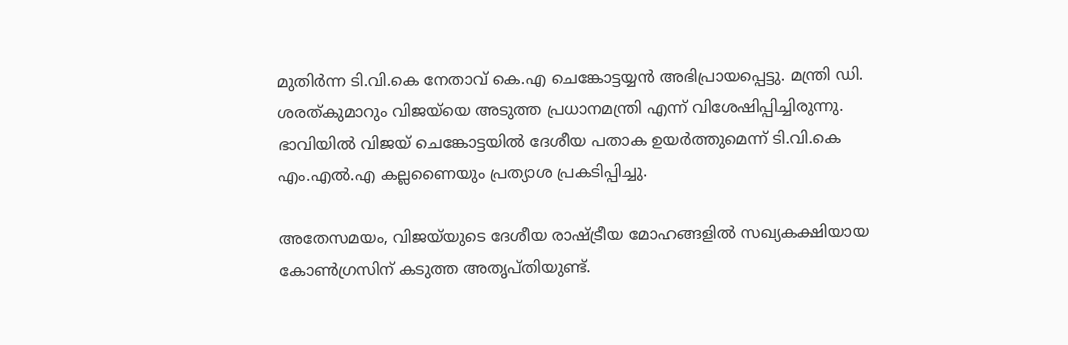മുതിർന്ന ടി.വി.കെ നേതാവ് കെ.എ ചെങ്കോട്ടയ്യൻ അഭിപ്രായപ്പെട്ടു. മന്ത്രി ഡി. ശരത്കുമാറും വിജയ്‌യെ അടുത്ത പ്രധാനമന്ത്രി എന്ന് വിശേഷിപ്പിച്ചിരുന്നു. ഭാവിയിൽ വിജയ് ചെങ്കോട്ടയിൽ ദേശീയ പതാക ഉയർത്തുമെന്ന് ടി.വി.കെ എം.എൽ.എ കല്ലണൈയും പ്രത്യാശ പ്രകടിപ്പിച്ചു.

അതേസമയം, വിജയ്‌യുടെ ദേശീയ രാഷ്ട്രീയ മോഹങ്ങളിൽ സഖ്യകക്ഷിയായ കോൺഗ്രസിന് കടുത്ത അതൃപ്തിയുണ്ട്.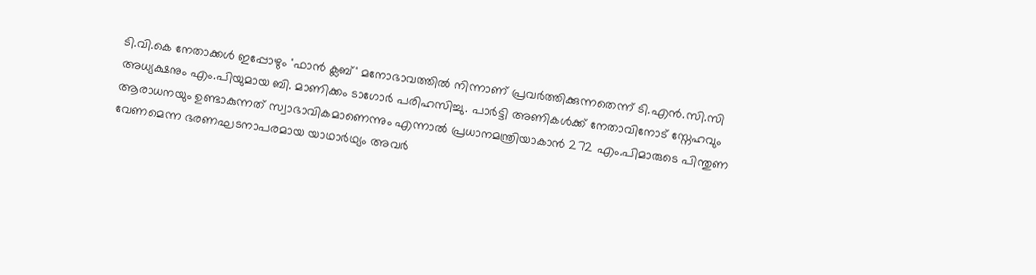ടി.വി.കെ നേതാക്കൾ ഇപ്പോഴും 'ഫാൻ ക്ലബ്' മനോഭാവത്തിൽ നിന്നാണ് പ്രവർത്തിക്കുന്നതെന്ന് ടി.എൻ.സി.സി അധ്യക്ഷനും എം.പിയുമായ ബി. മാണിക്കം ടാഗോർ പരിഹസിച്ചു. പാർട്ടി അണികൾക്ക് നേതാവിനോട് സ്നേഹവും ആരാധനയും ഉണ്ടാകുന്നത് സ്വാഭാവികമാണെന്നും എന്നാൽ പ്രധാനമന്ത്രിയാകാൻ 272 എം.പിമാരുടെ പിന്തുണ വേണമെന്ന ഭരണഘടനാപരമായ യാഥാർഥ്യം അവർ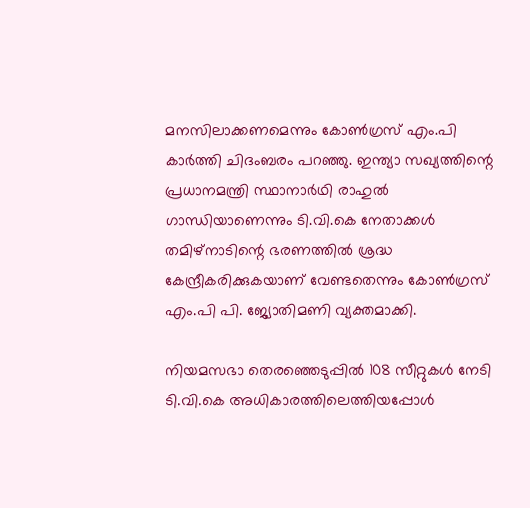മനസിലാക്കണമെന്നും കോൺഗ്രസ് എം.പി കാർത്തി ചിദംബരം പറഞ്ഞു. ഇന്ത്യാ സഖ്യത്തിന്റെ പ്രധാനമന്ത്രി സ്ഥാനാർഥി രാഹുൽ ഗാന്ധിയാണെന്നും ടി.വി.കെ നേതാക്കൾ തമിഴ്നാടിന്റെ ഭരണത്തിൽ ശ്രദ്ധ കേന്ദ്രീകരിക്കുകയാണ് വേണ്ടതെന്നും കോൺഗ്രസ് എം.പി പി. ജ്യോതിമണി വ്യക്തമാക്കി.

നിയമസഭാ തെരഞ്ഞെടുപ്പിൽ 108 സീറ്റുകൾ നേടി ടി.വി.കെ അധികാരത്തിലെത്തിയപ്പോൾ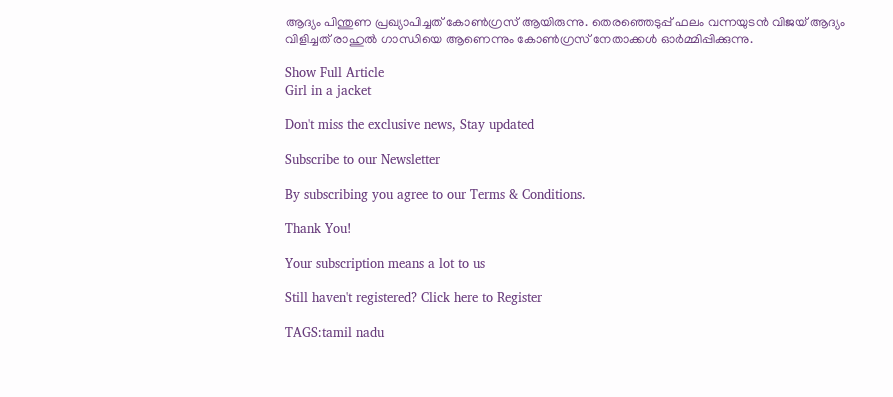ആദ്യം പിന്തുണ പ്രഖ്യാപിച്ചത് കോൺഗ്രസ് ആയിരുന്നു. തെരഞ്ഞെടുപ്പ് ഫലം വന്നയുടൻ വിജയ് ആദ്യം വിളിച്ചത് രാഹുൽ ഗാന്ധിയെ ആണെന്നും കോൺഗ്രസ് നേതാക്കൾ ഓർമ്മിപ്പിക്കുന്നു.

Show Full Article
Girl in a jacket

Don't miss the exclusive news, Stay updated

Subscribe to our Newsletter

By subscribing you agree to our Terms & Conditions.

Thank You!

Your subscription means a lot to us

Still haven't registered? Click here to Register

TAGS:tamil nadu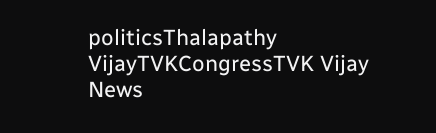politicsThalapathy VijayTVKCongressTVK Vijay
News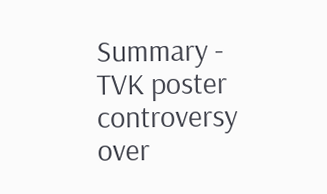Summary - TVK poster controversy over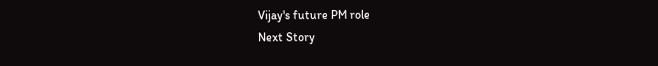Vijay's future PM role
Next Story